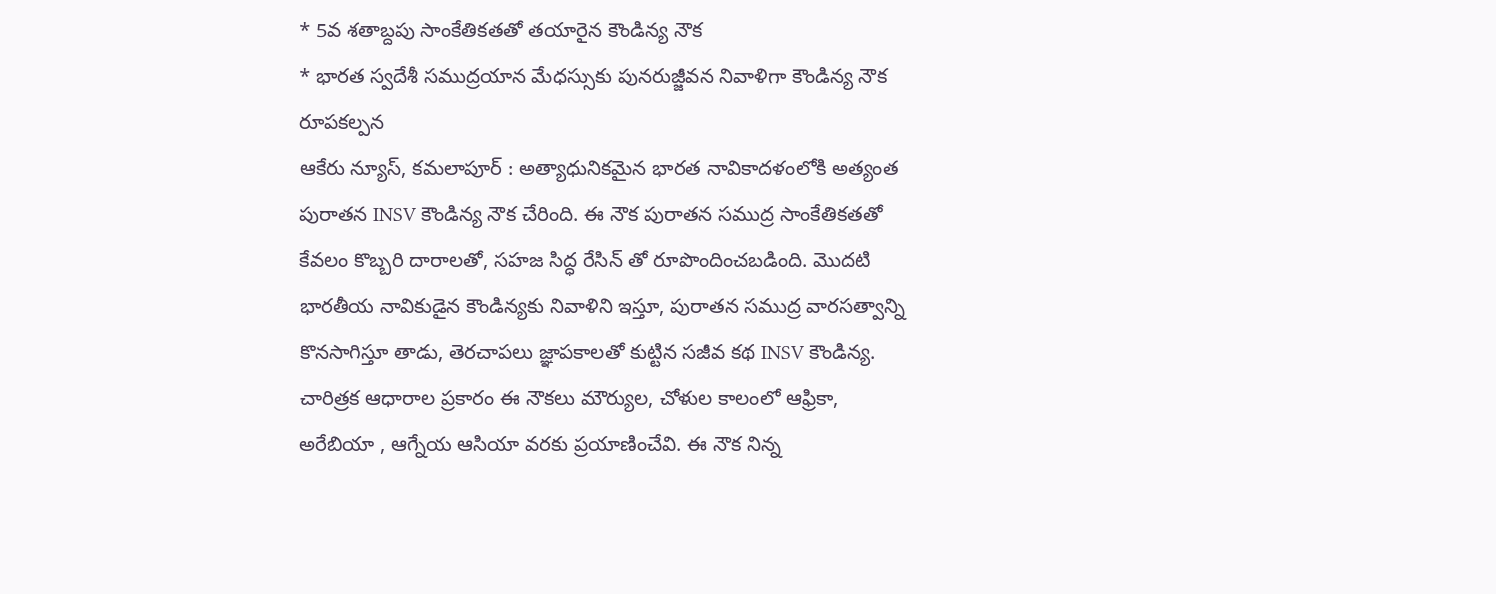* 5వ శతాబ్దపు సాంకేతికతతో తయారైన కౌండిన్య నౌక
* భారత స్వదేశీ సముద్రయాన మేధస్సుకు పునరుజ్జీవన నివాళిగా కౌండిన్య నౌక రూపకల్పన
ఆకేరు న్యూస్, కమలాపూర్ : అత్యాధునికమైన భారత నావికాదళంలోకి అత్యంత పురాతన INSV కౌండిన్య నౌక చేరింది. ఈ నౌక పురాతన సముద్ర సాంకేతికతతో కేవలం కొబ్బరి దారాలతో, సహజ సిద్ధ రేసిన్ తో రూపొందించబడింది. మొదటి భారతీయ నావికుడైన కౌండిన్యకు నివాళిని ఇస్తూ, పురాతన సముద్ర వారసత్వాన్ని కొనసాగిస్తూ తాడు, తెరచాపలు జ్ఞాపకాలతో కుట్టిన సజీవ కథ INSV కౌండిన్య. చారిత్రక ఆధారాల ప్రకారం ఈ నౌకలు మౌర్యుల, చోళుల కాలంలో ఆఫ్రికా, అరేబియా , ఆగ్నేయ ఆసియా వరకు ప్రయాణించేవి. ఈ నౌక నిన్న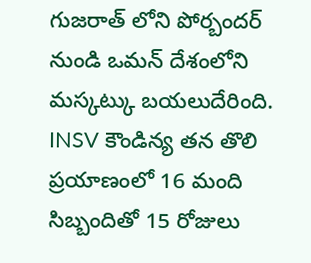గుజరాత్ లోని పోర్బందర్ నుండి ఒమన్ దేశంలోని మస్కట్కు బయలుదేరింది. INSV కౌండిన్య తన తొలి ప్రయాణంలో 16 మంది సిబ్బందితో 15 రోజులు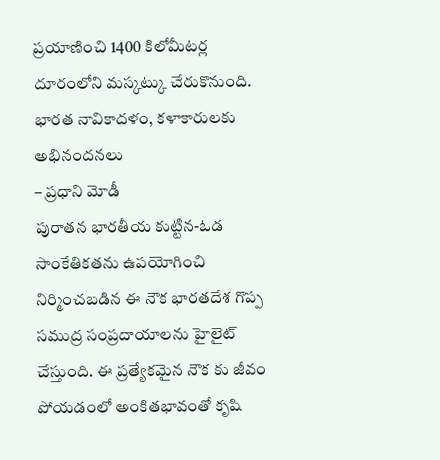ప్రయాణించి 1400 కిలోమీటర్ల దూరంలోని మస్కట్కు చేరుకొనుంది.
భారత నావికాదళం, కళాకారులకు అభినందనలు
– ప్రధాని మోడీ
పురాతన భారతీయ కుట్టిన-ఓడ సాంకేతికతను ఉపయోగించి నిర్మించబడిన ఈ నౌక భారతదేశ గొప్ప సముద్ర సంప్రదాయాలను హైలైట్ చేస్తుంది. ఈ ప్రత్యేకమైన నౌక కు జీవం పోయడంలో అంకితభావంతో కృషి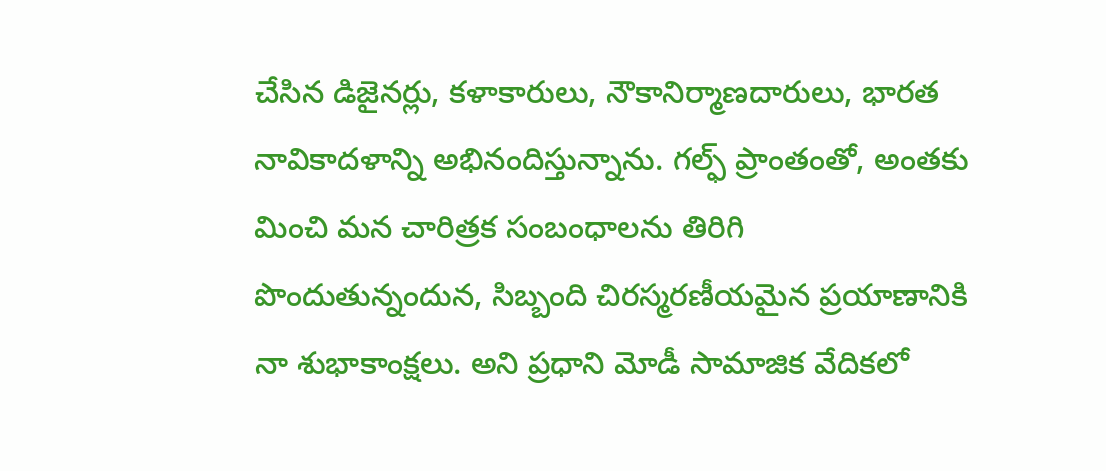చేసిన డిజైనర్లు, కళాకారులు, నౌకానిర్మాణదారులు, భారత నావికాదళాన్ని అభినందిస్తున్నాను. గల్ఫ్ ప్రాంతంతో, అంతకు మించి మన చారిత్రక సంబంధాలను తిరిగి పొందుతున్నందున, సిబ్బంది చిరస్మరణీయమైన ప్రయాణానికి నా శుభాకాంక్షలు. అని ప్రధాని మోడీ సామాజిక వేదికలో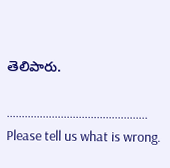తెలిపారు.

………………………………………..
Please tell us what is wrong.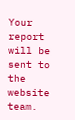Your report will be sent to the website team.